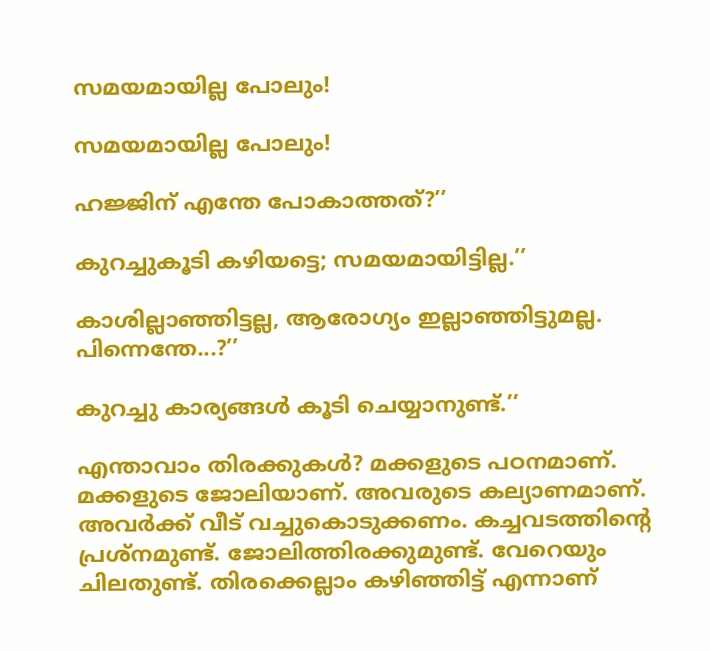സമയമായില്ല പോലും!

സമയമായില്ല പോലും!

ഹജ്ജിന് എന്തേ പോകാത്തത്?’’

കുറച്ചുകൂടി കഴിയട്ടെ; സമയമായിട്ടില്ല.’’

കാശില്ലാഞ്ഞിട്ടല്ല, ആരോഗ്യം ഇല്ലാഞ്ഞിട്ടുമല്ല. പിന്നെന്തേ...?’’

കുറച്ചു കാര്യങ്ങൾ കൂടി ചെയ്യാനുണ്ട്.’’

എന്താവാം തിരക്കുകൾ? മക്കളുടെ പഠനമാണ്. മക്കളുടെ ജോലിയാണ്. അവരുടെ കല്യാണമാണ്. അവർക്ക് വീട് വച്ചുകൊടുക്കണം. കച്ചവടത്തിന്റെ പ്രശ്‌നമുണ്ട്. ജോലിത്തിരക്കുമുണ്ട്. വേറെയും ചിലതുണ്ട്. തിരക്കെല്ലാം കഴിഞ്ഞിട്ട് എന്നാണ്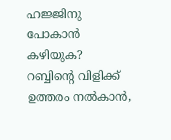ഹജ്ജിനു പോകാൻ കഴിയുക? റബ്ബിന്റെ വിളിക്ക് ഉത്തരം നൽകാൻ,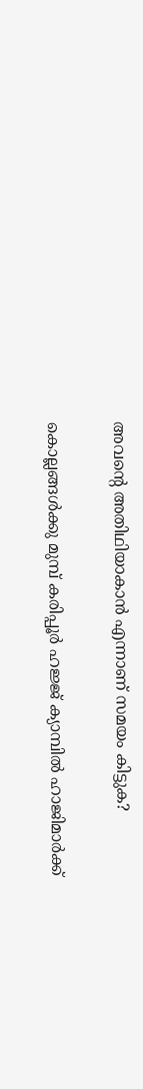അവന്റെ അതിഥിയാകാൻ എന്നാണ് സമയം കിട്ടുക?

കൊല്ലങ്ങൾക്കു മുമ്പ് കരിപ്പൂർ ഹജ്ജ് ക്യാമ്പിൽ ഹാജിമാർക്ക്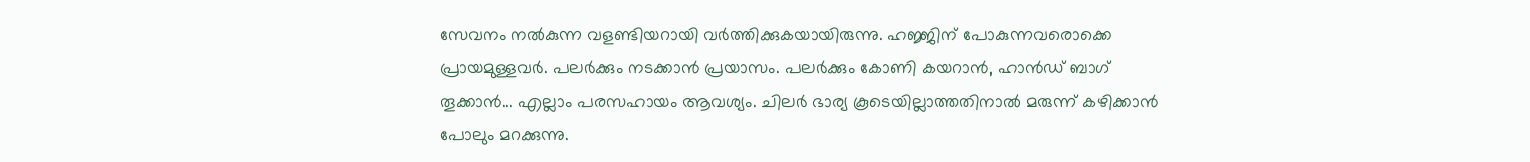സേവനം നൽകുന്ന വളണ്ടിയറായി വർത്തിക്കുകയായിരുന്നു. ഹജ്ജിന് പോകുന്നവരൊക്കെ പ്രായമുള്ളവർ. പലർക്കും നടക്കാൻ പ്രയാസം. പലർക്കും കോണി കയറാൻ, ഹാൻഡ് ബാഗ് തൂക്കാൻ... എല്ലാം പരസഹായം ആവശ്യം. ചിലർ ഭാര്യ കൂടെയില്ലാത്തതിനാൽ മരുന്ന് കഴിക്കാൻ പോലും മറക്കുന്നു.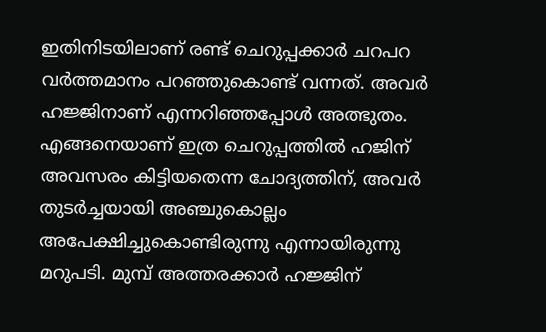ഇതിനിടയിലാണ് രണ്ട് ചെറുപ്പക്കാർ ചറപറ വർത്തമാനം പറഞ്ഞുകൊണ്ട് വന്നത്. അവർ ഹജ്ജിനാണ് എന്നറിഞ്ഞപ്പോൾ അത്ഭുതം. എങ്ങനെയാണ് ഇത്ര ചെറുപ്പത്തിൽ ഹജിന് അവസരം കിട്ടിയതെന്ന ചോദ്യത്തിന്, അവർ തുടർച്ചയായി അഞ്ചുകൊല്ലം അപേക്ഷിച്ചുകൊണ്ടിരുന്നു എന്നായിരുന്നു മറുപടി. മുമ്പ് അത്തരക്കാർ ഹജ്ജിന്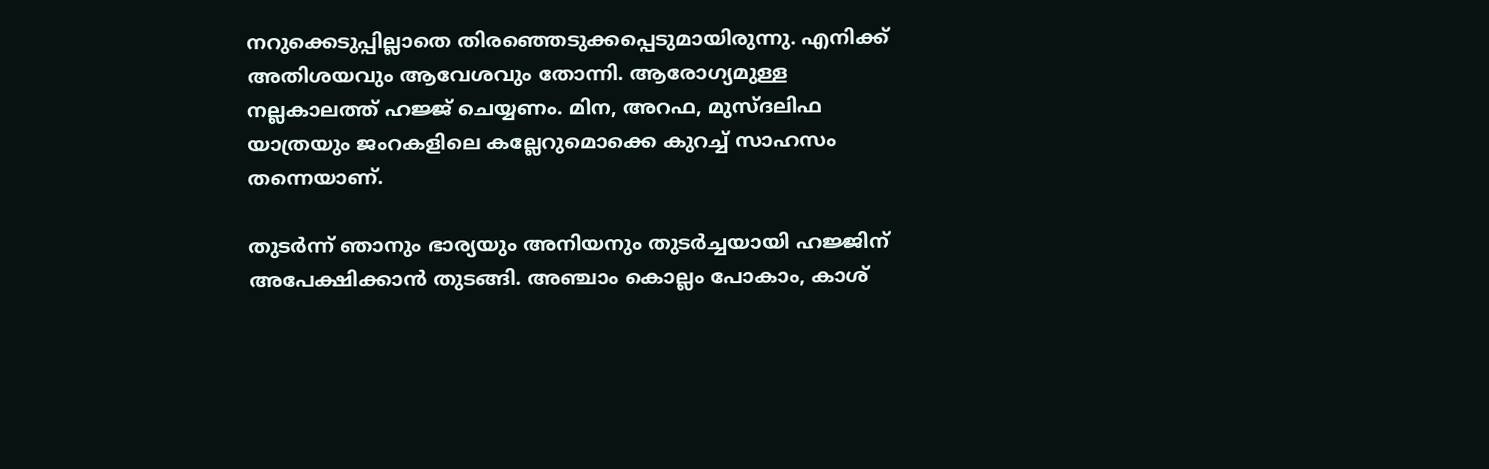നറുക്കെടുപ്പില്ലാതെ തിരഞ്ഞെടുക്കപ്പെടുമായിരുന്നു. എനിക്ക് അതിശയവും ആവേശവും തോന്നി. ആരോഗ്യമുള്ള നല്ലകാലത്ത് ഹജ്ജ് ചെയ്യണം. മിന, അറഫ, മുസ്ദലിഫ യാത്രയും ജംറകളിലെ കല്ലേറുമൊക്കെ കുറച്ച് സാഹസം തന്നെയാണ്.

തുടർന്ന് ഞാനും ഭാര്യയും അനിയനും തുടർച്ചയായി ഹജ്ജിന് അപേക്ഷിക്കാൻ തുടങ്ങി. അഞ്ചാം കൊല്ലം പോകാം, കാശ്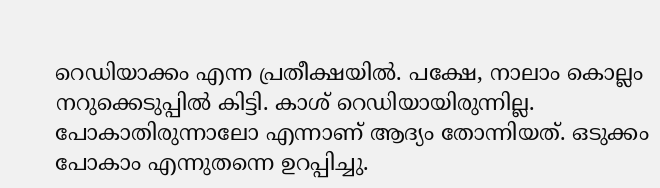റെഡിയാക്കം എന്ന പ്രതീക്ഷയിൽ. പക്ഷേ, നാലാം കൊല്ലം നറുക്കെടുപ്പിൽ കിട്ടി. കാശ് റെഡിയായിരുന്നില്ല. പോകാതിരുന്നാലോ എന്നാണ് ആദ്യം തോന്നിയത്. ഒടുക്കം പോകാം എന്നുതന്നെ ഉറപ്പിച്ചു.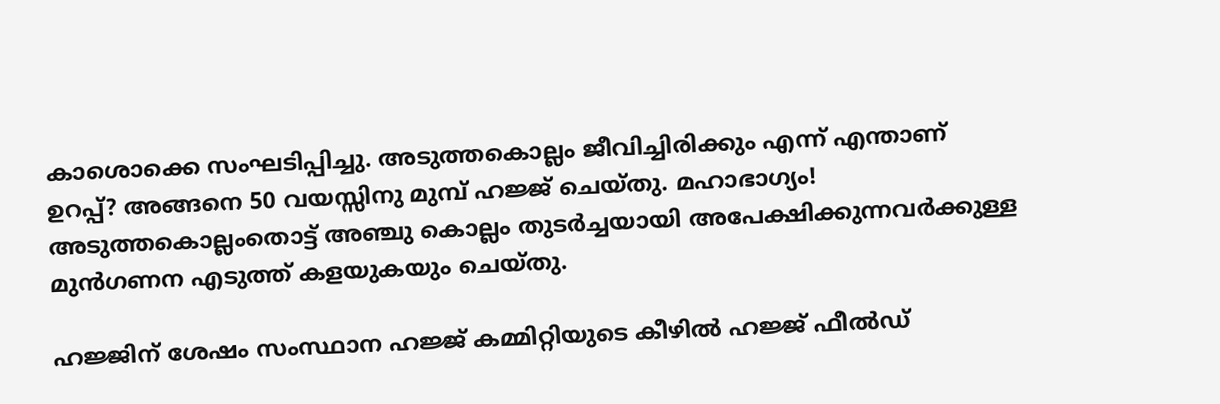കാശൊക്കെ സംഘടിപ്പിച്ചു. അടുത്തകൊല്ലം ജീവിച്ചിരിക്കും എന്ന് എന്താണ് ഉറപ്പ്? അങ്ങനെ 50 വയസ്സിനു മുമ്പ് ഹജ്ജ് ചെയ്തു. മഹാഭാഗ്യം! അടുത്തകൊല്ലംതൊട്ട് അഞ്ചു കൊല്ലം തുടർച്ചയായി അപേക്ഷിക്കുന്നവർക്കുള്ള മുൻഗണന എടുത്ത് കളയുകയും ചെയ്തു.

ഹജ്ജിന് ശേഷം സംസ്ഥാന ഹജ്ജ് കമ്മിറ്റിയുടെ കീഴിൽ ഹജ്ജ് ഫീൽഡ്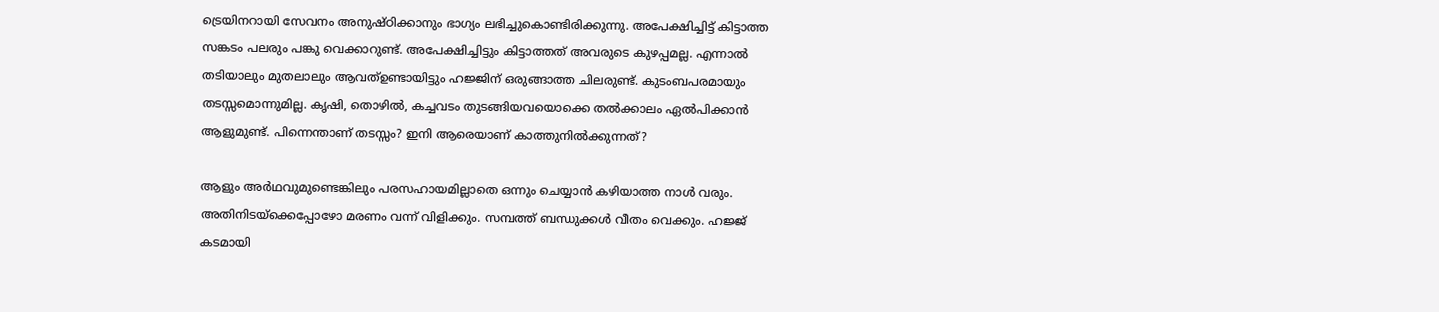ട്രെയിനറായി സേവനം അനുഷ്ഠിക്കാനും ഭാഗ്യം ലഭിച്ചുകൊണ്ടിരിക്കുന്നു. അപേക്ഷിച്ചിട്ട് കിട്ടാത്ത സങ്കടം പലരും പങ്കു വെക്കാറുണ്ട്. അപേക്ഷിച്ചിട്ടും കിട്ടാത്തത് അവരുടെ കുഴപ്പമല്ല. എന്നാൽ തടിയാലും മുതലാലും ആവത്ഉണ്ടായിട്ടും ഹജ്ജിന് ഒരുങ്ങാത്ത ചിലരുണ്ട്. കുടംബപരമായും തടസ്സമൊന്നുമില്ല. കൃഷി, തൊഴിൽ, കച്ചവടം തുടങ്ങിയവയൊക്കെ തൽക്കാലം ഏൽപിക്കാൻ ആളുമുണ്ട്. പിന്നെന്താണ് തടസ്സം? ഇനി ആരെയാണ് കാത്തുനിൽക്കുന്നത്?

ആളും അർഥവുമുണ്ടെങ്കിലും പരസഹായമില്ലാതെ ഒന്നും ചെയ്യാൻ കഴിയാത്ത നാൾ വരും. അതിനിടയ്‌ക്കെപ്പോഴോ മരണം വന്ന് വിളിക്കും. സമ്പത്ത് ബന്ധുക്കൾ വീതം വെക്കും. ഹജ്ജ് കടമായി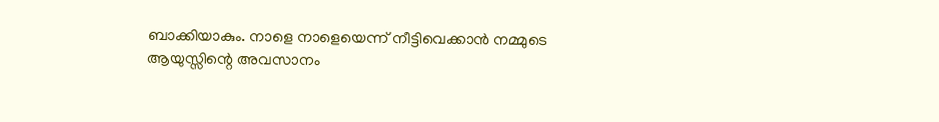ബാക്കിയാകും. നാളെ നാളെയെന്ന് നീട്ടിവെക്കാൻ നമ്മുടെ ആയുസ്സിന്റെ അവസാനം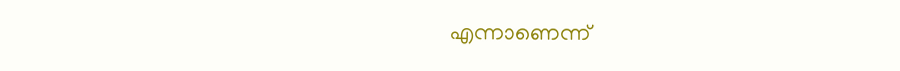എന്നാണെന്ന്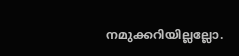നമുക്കറിയില്ലല്ലോ.